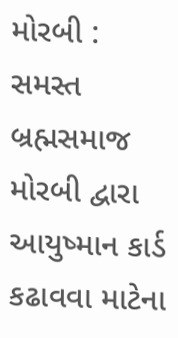મોરબી : સમસ્ત બ્રહ્મસમાજ મોરબી દ્વારા આયુષ્માન કાર્ડ કઢાવવા માટેના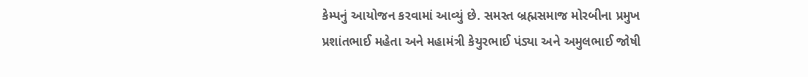કેમ્પનું આયોજન કરવામાં આવ્યું છે. સમસ્ત બ્રહ્મસમાજ મોરબીના પ્રમુખ પ્રશાંતભાઈ મહેતા અને મહામંત્રી કેયુરભાઈ પંડ્યા અને અમુલભાઈ જોષી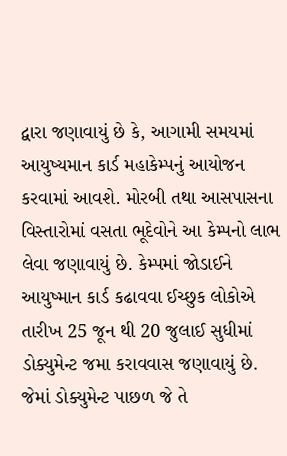દ્વારા જણાવાયું છે કે, આગામી સમયમાં આયુષ્યમાન કાર્ડ મહાકેમ્પનું આયોજન કરવામાં આવશે. મોરબી તથા આસપાસના વિસ્તારોમાં વસતા ભૂદેવોને આ કેમ્પનો લાભ લેવા જણાવાયું છે. કેમ્પમાં જોડાઈને આયુષ્માન કાર્ડ કઢાવવા ઈચ્છુક લોકોએ તારીખ 25 જૂન થી 20 જુલાઈ સુધીમાં ડોક્યુમેન્ટ જમા કરાવવાસ જણાવાયું છે. જેમાં ડોક્યુમેન્ટ પાછળ જે તે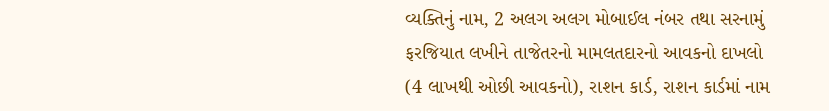વ્યક્તિનું નામ, 2 અલગ અલગ મોબાઈલ નંબર તથા સરનામું ફરજિયાત લખીને તાજેતરનો મામલતદારનો આવકનો દાખલો (4 લાખથી ઓછી આવકનો), રાશન કાર્ડ, રાશન કાર્ડમાં નામ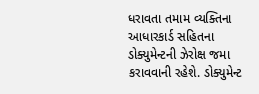ધરાવતા તમામ વ્યક્તિના આધારકાર્ડ સહિતના ડોક્યુમેન્ટની ઝેરોક્ષ જમા કરાવવાની રહેશે. ડોક્યુમેન્ટ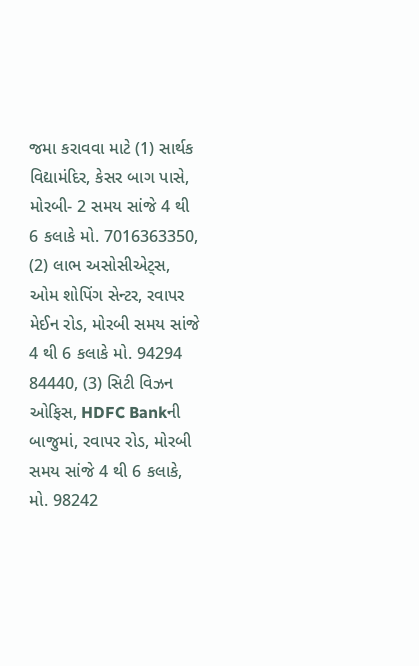જમા કરાવવા માટે (1) સાર્થક વિદ્યામંદિર, કેસર બાગ પાસે, મોરબી- 2 સમય સાંજે 4 થી 6 કલાકે મો. 7016363350, (2) લાભ અસોસીએટ્સ, ઓમ શોપિંગ સેન્ટર, રવાપર મેઈન રોડ, મોરબી સમય સાંજે 4 થી 6 કલાકે મો. 94294 84440, (3) સિટી વિઝન ઓફિસ, HDFC Bankની બાજુમાં, રવાપર રોડ, મોરબી સમય સાંજે 4 થી 6 કલાકે, મો. 98242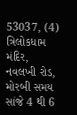53037, (4) ત્રિલોકધામ મંદિર, નવલખી રોડ, મોરબી સમય સાંજે 4 થી 6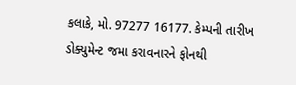કલાકે, મો. 97277 16177. કેમ્પની તારીખ ડોક્યુમેન્ટ જમા કરાવનારને ફોનથી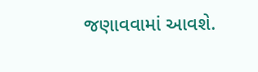જણાવવામાં આવશે.